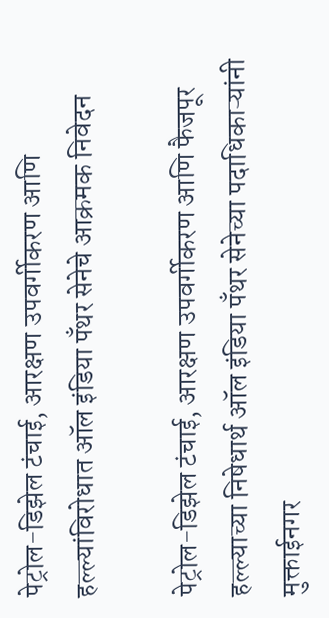पेट्रोल-डिझेल टंचाई, आरक्षण उपवर्गीकरण आणि हल्ल्यांविरोधात ऑल इंडिया पँथर सेनेचे आक्रमक निवेदन

पेट्रोल-डिझेल टंचाई, आरक्षण उपवर्गीकरण आणि फैजपूर हल्ल्याच्या निषेधार्थ ऑल इंडिया पँथर सेनेच्या पदाधिकाऱ्यांनी मुक्ताईनगर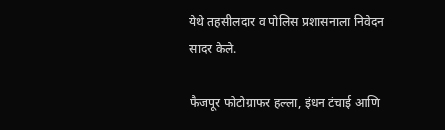येथे तहसीलदार व पोलिस प्रशासनाला निवेदन सादर केले.

फैजपूर फोटोग्राफर हल्ला, इंधन टंचाई आणि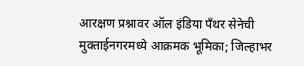आरक्षण प्रश्नावर ऑल इंडिया पँथर सेनेची मुक्ताईनगरमध्ये आक्रमक भूमिका; जिल्हाभर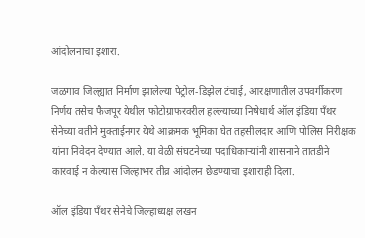आंदोलनाचा इशारा.

जळगाव जिल्ह्यात निर्माण झालेल्या पेट्रोल-डिझेल टंचाई, आरक्षणातील उपवर्गीकरण निर्णय तसेच फैजपूर येथील फोटोग्राफरवरील हल्ल्याच्या निषेधार्थ ऑल इंडिया पँथर सेनेच्या वतीने मुक्ताईनगर येथे आक्रमक भूमिका घेत तहसीलदार आणि पोलिस निरीक्षक यांना निवेदन देण्यात आले. या वेळी संघटनेच्या पदाधिकाऱ्यांनी शासनाने तातडीने कारवाई न केल्यास जिल्हाभर तीव्र आंदोलन छेडण्याचा इशाराही दिला.

ऑल इंडिया पँथर सेनेचे जिल्हाध्यक्ष लखन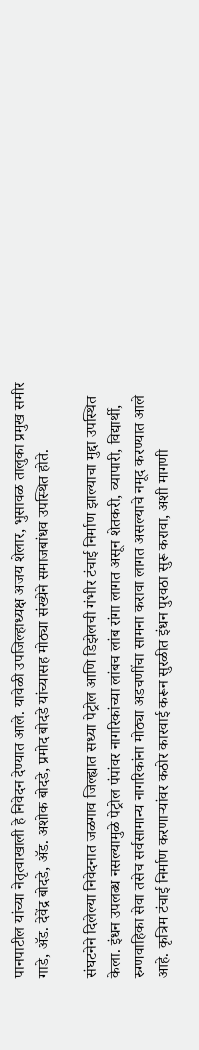पानपाटील यांच्या नेतृत्वाखाली हे निवेदन देण्यात आले. यावेळी उपजिल्हाध्यक्ष अजय शेलार, भुसावळ तालुका प्रमुख समीर गाडे, अ‍ॅड. देवेंद्र बोदडे, अ‍ॅड. अशोक बोदडे, प्रमोद बोदडे यांच्यासह मोठ्या संख्येने समाजबांधव उपस्थित होते.

संघटनेने दिलेल्या निवेदनात जळगाव जिल्ह्यात सध्या पेट्रोल आणि डिझेलची गंभीर टंचाई निर्माण झाल्याचा मुद्दा उपस्थित केला. इंधन उपलब्ध नसल्यामुळे पेट्रोल पंपांवर नागरिकांच्या लांबच लांब रांगा लागत असून शेतकरी, व्यापारी, विद्यार्थी, रुग्णवाहिका सेवा तसेच सर्वसामान्य नागरिकांना मोठ्या अडचणींचा सामना करावा लागत असल्याचे नमूद करण्यात आले आहे. कृत्रिम टंचाई निर्माण करणाऱ्यांवर कठोर कारवाई करून सुरळीत इंधन पुरवठा सुरू करावा, अशी मागणी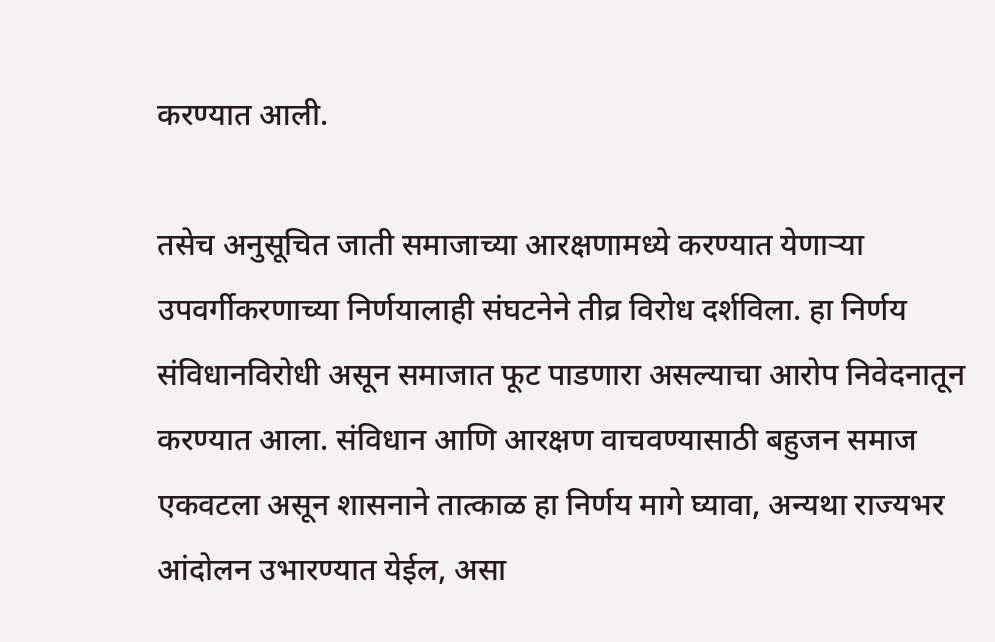करण्यात आली.

तसेच अनुसूचित जाती समाजाच्या आरक्षणामध्ये करण्यात येणाऱ्या उपवर्गीकरणाच्या निर्णयालाही संघटनेने तीव्र विरोध दर्शविला. हा निर्णय संविधानविरोधी असून समाजात फूट पाडणारा असल्याचा आरोप निवेदनातून करण्यात आला. संविधान आणि आरक्षण वाचवण्यासाठी बहुजन समाज एकवटला असून शासनाने तात्काळ हा निर्णय मागे घ्यावा, अन्यथा राज्यभर आंदोलन उभारण्यात येईल, असा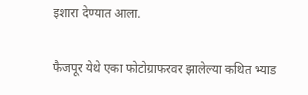इशारा देण्यात आला.

फैजपूर येथे एका फोटोग्राफरवर झालेल्या कथित भ्याड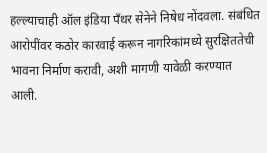हल्ल्याचाही ऑल इंडिया पँथर सेनेने निषेध नोंदवला. संबंधित आरोपींवर कठोर कारवाई करून नागरिकांमध्ये सुरक्षिततेची भावना निर्माण करावी, अशी मागणी यावेळी करण्यात आली.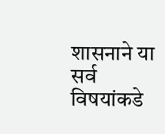शासनाने या सर्व विषयांकडे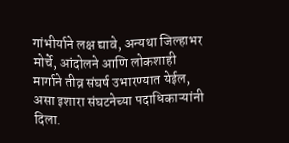गांभीर्याने लक्ष द्यावे, अन्यथा जिल्हाभर मोर्चे, आंदोलने आणि लोकशाही मार्गाने तीव्र संघर्ष उभारण्यात येईल, असा इशारा संघटनेच्या पदाधिकाऱ्यांनी दिला.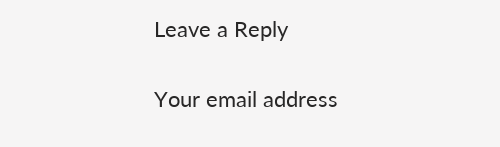Leave a Reply

Your email address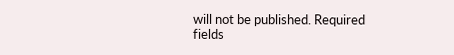will not be published. Required fields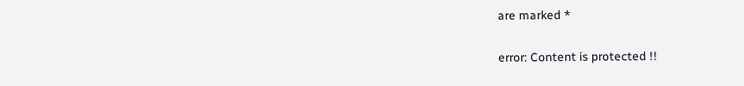are marked *

error: Content is protected !!